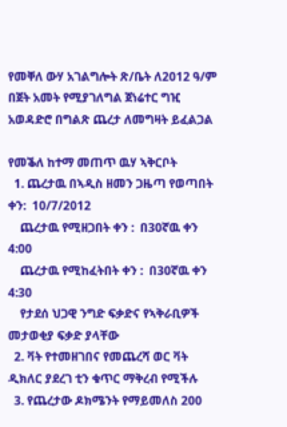የመቐለ ውሃ አገልግሎት ጽ/ቤት ለ2012 ዓ/ም በጀት አመት የሚያገለግል ጀነሬተር ግዢ አወዳድሮ በግልጽ ጨረታ ለመግዛት ይፈልጋል

የመቕለ ከተማ መጠጥ ዉሃ ኣቅርቦት
  1. ጨረታዉ በኣዲስ ዘመን ጋዜጣ የወጣበት ቀን:  10/7/2012
    ጨረታዉ የሚዘጋበት ቀን :  በ30ኛዉ ቀን 4:00
    ጨረታዉ የሚከፈትበት ቀን :  በ30ኛዉ ቀን 4:30
    የታደሰ ህጋዊ ንግድ ፍቃድና የኣቅራቢዎች መታወቂያ ፍቃድ ያላቸው
  2. ቫት የተመዘገበና የመጨረሻ ወር ቫት ዲክለር ያደረገ ቲን ቁጥር ማቅረብ የሚችሉ
  3. የጨረታው ዶክሜንት የማይመለስ 200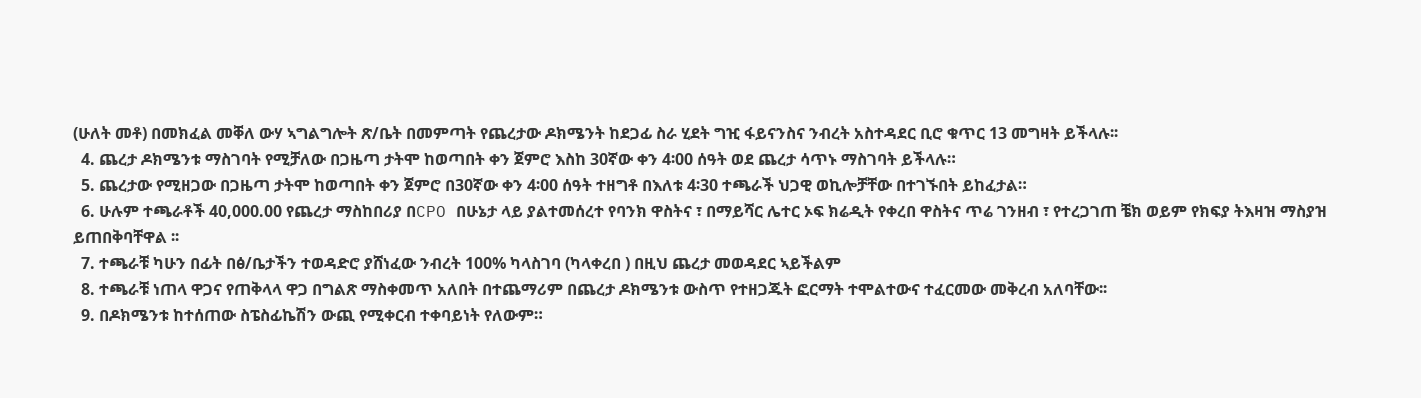(ሁለት መቶ) በመክፈል መቐለ ውሃ ኣግልግሎት ጽ/ቤት በመምጣት የጨረታው ዶክሜንት ከደጋፊ ስራ ሂደት ግዢ ፋይናንስና ንብረት አስተዳደር ቢሮ ቁጥር 13 መግዛት ይችላሉ፡፡
  4. ጨረታ ዶክሜንቱ ማስገባት የሚቻለው በጋዜጣ ታትሞ ከወጣበት ቀን ጀምሮ እስከ 30ኛው ቀን 4፡00 ሰዓት ወደ ጨረታ ሳጥኑ ማስገባት ይችላሉ።
  5. ጨረታው የሚዘጋው በጋዜጣ ታትሞ ከወጣበት ቀን ጀምሮ በ30ኛው ቀን 4፡00 ሰዓት ተዘግቶ በእለቱ 4፡30 ተጫራች ህጋዊ ወኪሎቻቸው በተገኙበት ይከፈታል።
  6. ሁሉም ተጫራቶች 40,000.00 የጨረታ ማስከበሪያ በCPO በሁኔታ ላይ ያልተመሰረተ የባንክ ዋስትና ፣ በማይሻር ሌተር ኦፍ ክሬዲት የቀረበ ዋስትና ጥሬ ገንዘብ ፣ የተረጋገጠ ቼክ ወይም የክፍያ ትእዛዝ ማስያዝ ይጠበቅባቸዋል ፡፡
  7. ተጫራቹ ካሁን በፊት በፅ/ቤታችን ተወዳድሮ ያሸነፈው ንብረት 100% ካላስገባ (ካላቀረበ ) በዚህ ጨረታ መወዳደር ኣይችልም
  8. ተጫራቹ ነጠላ ዋጋና የጠቅላላ ዋጋ በግልጽ ማስቀመጥ አለበት በተጨማሪም በጨረታ ዶክሜንቱ ውስጥ የተዘጋጁት ፎርማት ተሞልተውና ተፈርመው መቅረብ አለባቸው፡፡
  9. በዶክሜንቱ ከተሰጠው ስፔስፊኬሽን ውጪ የሚቀርብ ተቀባይነት የለውም።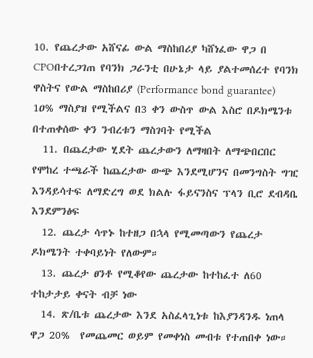10. የጨረታው አሸናፊ ውል ማስከበሪያ ካሸነፈው ዋጋ በ CPOበተረጋገጠ የባንክ ጋራንቲ በሁኔታ ላይ ያልተመሰረተ የባንክ ዋስትና የውል ማስከበሪያ (Performance bond guarantee) 1ዐ% ማስያዝ የሚችልና በ3 ቀን ውስጥ ውል እስሮ በዶክሜንቱ በተጠቀሰው ቀን ንብረቱን ማስገባት የሚችል
  11. በጨረታው ሂደት ጨረታውን ለማዛበት ለማጭበርበር የሞከረ ተጫራች ከጨረታው ውጭ እንደሚሆንና በመንግስት ግዢ እንዳይሳተፍ ለማድረግ ወደ ክልሉ ፋይናንስና ፕላን ቢሮ ደብዳቤ እንደምንፅፍ
  12. ጨረታ ሳጥኑ ከተዘጋ በኋላ የሚመጣውን የጨረታ ዶክሜንት ተቀባይነት የለውም።
  13. ጨረታ ፀንቶ የሚቆየው ጨረታው ከተከፈተ ለ60 ተከታታይ ቀናት ብቻ ነው
  14. ጽ/ቤቱ ጨረታው እንደ አስፈላጊነቱ ከእያንዳንዱ ነጠላ ዋጋ 20%  የመጨመር ወይም የመቀነስ መብቱ የተጠበቀ ነው።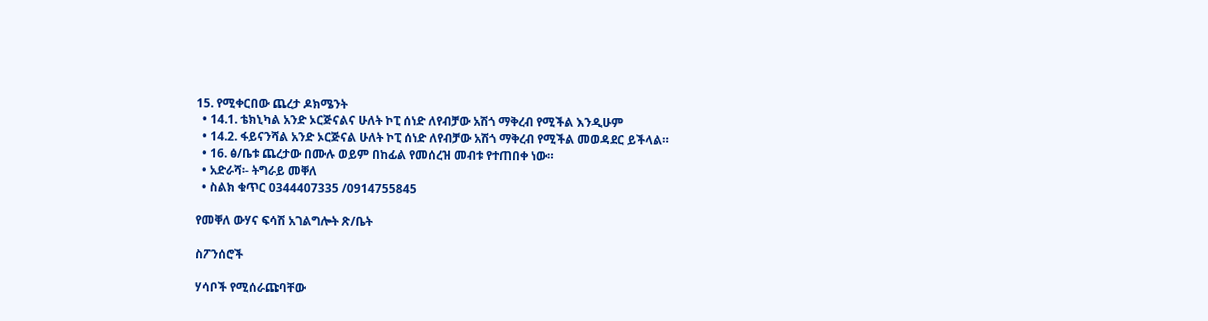15. የሚቀርበው ጨረታ ዶክሜንት
  • 14.1. ቴክኒካል አንድ ኦርጅናልና ሁለት ኮፒ ሰነድ ለየብቻው አሽጎ ማቅረብ የሚችል እንዲሁም
  • 14.2. ፋይናንሻል አንድ ኦርጅናል ሁለት ኮፒ ሰነድ ለየብቻው አሽጎ ማቅረብ የሚችል መወዳደር ይችላል።
  • 16. ፅ/ቤቱ ጨረታው በሙሉ ወይም በከፊል የመሰረዝ መብቱ የተጠበቀ ነው።
  • አድራሻ፡- ትግራይ መቐለ
  • ስልክ ቁጥር 0344407335 /0914755845

የመቐለ ውሃና ፍሳሽ አገልግሎት ጽ/ቤት

ስፖንሰሮች

ሃሳቦች የሚሰራጩባቸው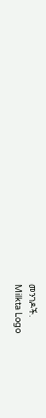መንገዶች.
Milkta Logo